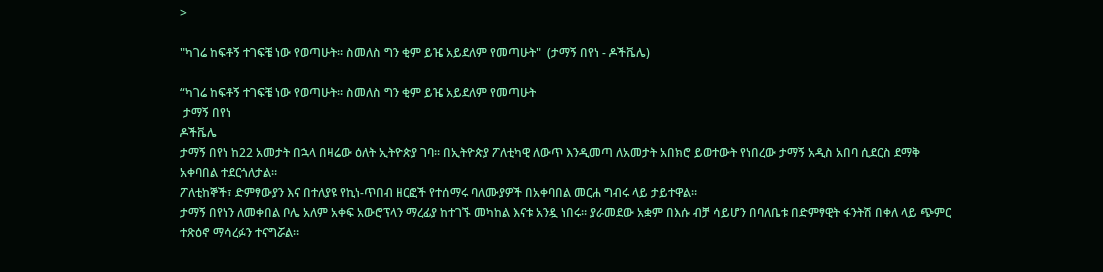>

"ካገሬ ከፍቶኝ ተገፍቼ ነው የወጣሁት። ስመለስ ግን ቂም ይዤ አይደለም የመጣሁት"  (ታማኝ በየነ - ዶችቬሌ)

“ካገሬ ከፍቶኝ ተገፍቼ ነው የወጣሁት። ስመለስ ግን ቂም ይዤ አይደለም የመጣሁት
 ታማኝ በየነ
ዶችቬሌ
ታማኝ በየነ ከ22 አመታት በኋላ በዛሬው ዕለት ኢትዮጵያ ገባ። በኢትዮጵያ ፖለቲካዊ ለውጥ እንዲመጣ ለአመታት አበክሮ ይወተውት የነበረው ታማኝ አዲስ አበባ ሲደርስ ደማቅ አቀባበል ተደርጎለታል።
ፖለቲከኞች፣ ድምፃውያን እና በተለያዩ የኪነ-ጥበብ ዘርፎች የተሰማሩ ባለሙያዎች በአቀባበል መርሐ ግብሩ ላይ ታይተዋል።
ታማኝ በየነን ለመቀበል ቦሌ አለም አቀፍ አውሮፕላን ማረፊያ ከተገኙ መካከል እናቱ አንዷ ነበሩ። ያራመደው አቋም በእሱ ብቻ ሳይሆን በባለቤቱ በድምፃዊት ፋንትሽ በቀለ ላይ ጭምር ተጽዕኖ ማሳረፉን ተናግሯል።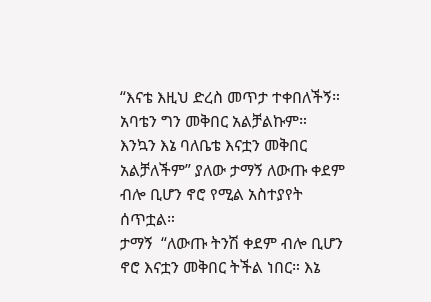“እናቴ እዚህ ድረስ መጥታ ተቀበለችኝ። አባቴን ግን መቅበር አልቻልኩም። እንኳን እኔ ባለቤቴ እናቷን መቅበር አልቻለችም” ያለው ታማኝ ለውጡ ቀደም ብሎ ቢሆን ኖሮ የሚል አስተያየት ሰጥቷል።
ታማኝ  “ለውጡ ትንሽ ቀደም ብሎ ቢሆን ኖሮ እናቷን መቅበር ትችል ነበር። እኔ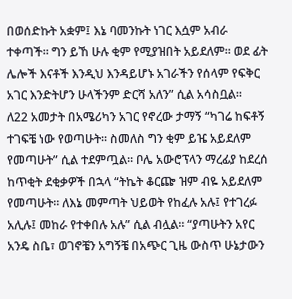በወሰድኩት አቋም፤ እኔ ባመንኩት ነገር እሷም አብራ ተቀጣች። ግን ይኸ ሁሉ ቂም የሚያዝበት አይደለም። ወደ ፊት ሌሎች እናቶች እንዲህ እንዳይሆኑ አገራችን የሰላም የፍቅር አገር እንድትሆን ሁላችንም ድርሻ አለን” ሲል አሳስቧል።
ለ22 አመታት በአሜሪካን አገር የኖረው ታማኝ “ካገሬ ከፍቶኝ ተገፍቼ ነው የወጣሁት። ስመለስ ግን ቂም ይዤ አይደለም የመጣሁት” ሲል ተደምጧል። ቦሌ አውሮፕላን ማረፊያ ከደረሰ ከጥቂት ደቂቃዎች በኋላ “ትኬት ቆርጬ ዝም ብዬ አይደለም የመጣሁት። ለእኔ መምጣት ህይወት የከፈሉ አሉ፤ የተገረፉ አሊሉ፤ መከራ የተቀበሉ አሉ” ሲል ብሏል። “ያጣሁትን አየር አንዴ ስቤ፣ ወገኖቼን አግኝቼ በአጭር ጊዜ ውስጥ ሁኔታውን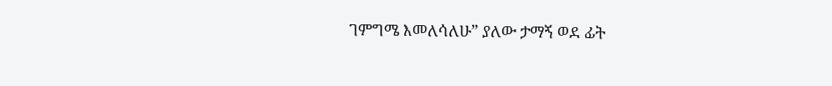ገምግሜ እመለሳለሁ” ያለው ታማኝ ወደ ፊት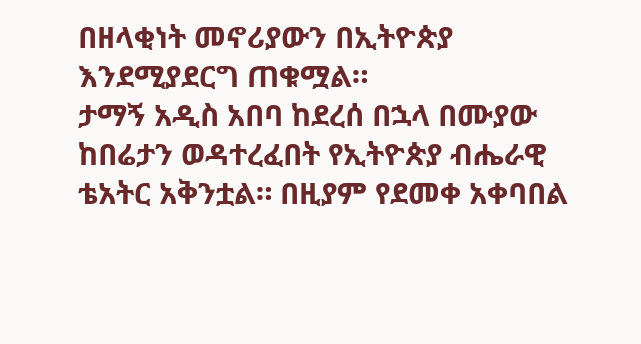በዘላቂነት መኖሪያውን በኢትዮጵያ እንደሚያደርግ ጠቁሟል።
ታማኝ አዲስ አበባ ከደረሰ በኋላ በሙያው ከበሬታን ወዳተረፈበት የኢትዮጵያ ብሔራዊ ቴአትር አቅንቷል። በዚያም የደመቀ አቀባበል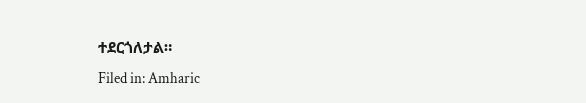ተደርጎለታል።
Filed in: Amharic